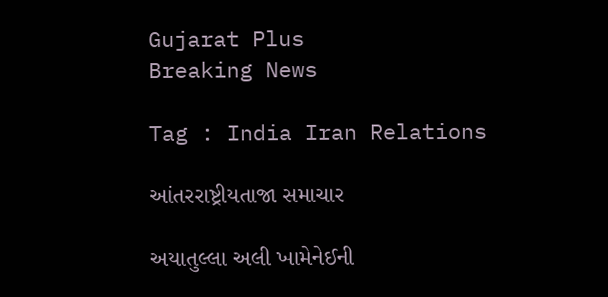Gujarat Plus
Breaking News

Tag : India Iran Relations

આંતરરાષ્ટ્રીયતાજા સમાચાર

અયાતુલ્લા અલી ખામેનેઈની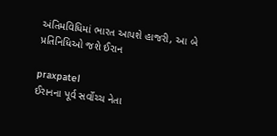અંતિમવિધિમાં ભારત આપશે હાજરી, આ બે પ્રતિનિધિઓ જશે ઈરાન

praxpatel
ઈરાનના પૂર્વ સર્વોચ્ચ નેતા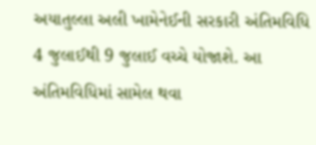અયાતુલ્લા અલી ખામેનેઈની સરકારી અંતિમવિધિ 4 જુલાઈથી 9 જુલાઈ વચ્ચે યોજાશે. આ અંતિમવિધિમાં સામેલ થવા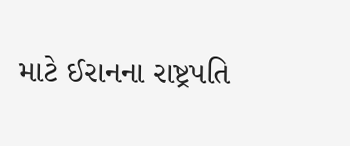માટે ઈરાનના રાષ્ટ્રપતિ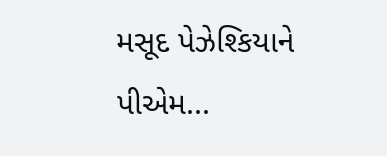મસૂદ પેઝેશ્કિયાને પીએમ...